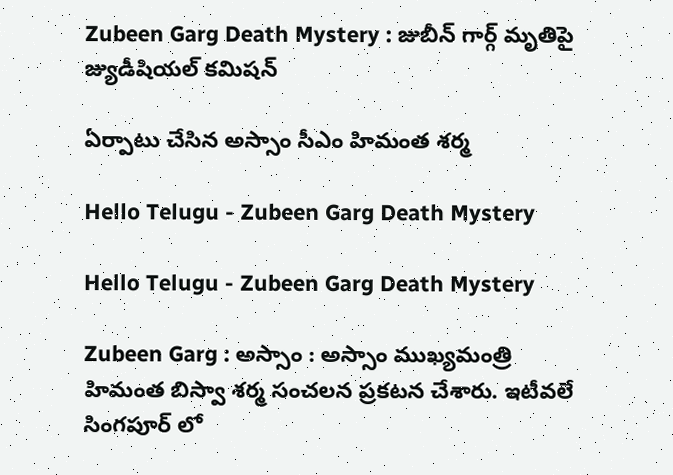Zubeen Garg Death Mystery : జుబీన్ గార్గ్ మృతిపై జ్యుడీషియల్ క‌మిష‌న్

ఏర్పాటు చేసిన అస్సాం సీఎం హిమంత శ‌ర్మ

Hello Telugu - Zubeen Garg Death Mystery

Hello Telugu - Zubeen Garg Death Mystery

Zubeen Garg : అస్సాం : అస్సాం ముఖ్య‌మంత్రి హిమంత బిస్వా శ‌ర్మ సంచ‌ల‌న ప్ర‌క‌ట‌న చేశారు. ఇటీవ‌లే సింగ‌పూర్ లో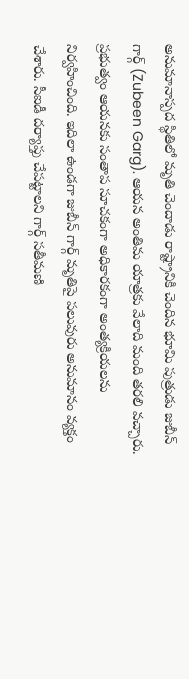అనుమానాస్ప‌ద స్థితిలో మృతి చెందాడు రాష్ట్రానికి చెందిన భూమి పుత్రుడు జుబీన్ గార్గ్ (Zubeen Garg). ఆయ‌న అంతిమ యాత్ర‌కు వేలాది మంది త‌ర‌లి వ‌చ్చారు. ప్ర‌భుత్వం ఆయ‌న‌కు సంతాప సూచ‌కంగా అధికార‌కంగా అంత్య‌క్రియ‌ల‌ను నిర్వ‌హించింది. ఇదిలా ఉండ‌గా జుబీన్ గార్గ్ మృతిపై ప‌లువురు అనుమానం వ్య‌క్తం చేశారు. సీఐడీ ద‌ర్యాప్తు చేప‌ట్టాల‌ని గార్గ్ స‌తీమ‌ణి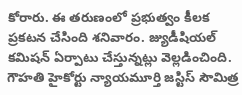కోరారు. ఈ త‌రుణంలో ప్ర‌భుత్వం కీల‌క ప్ర‌క‌ట‌న చేసింది శ‌నివారం. జ్యుడీషియ‌ల్ క‌మిష‌న్ ఏర్పాటు చేస్తున్న‌ట్లు వెల్ల‌డించింది. గౌహతి హైకోర్టు న్యాయమూర్తి జస్టిస్ సౌమిత్ర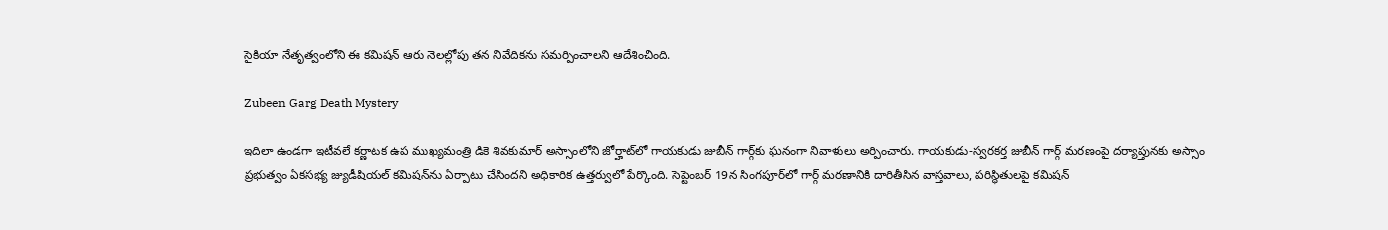సైకియా నేతృత్వంలోని ఈ కమిషన్ ఆరు నెలల్లోపు తన నివేదికను సమర్పించాల‌ని ఆదేశించింది.

Zubeen Garg Death Mystery

ఇదిలా ఉండ‌గా ఇటీవ‌లే కర్ణాటక ఉప ముఖ్యమంత్రి డికె శివకుమార్ అస్సాంలోని జోర్హాట్‌లో గాయకుడు జుబీన్ గార్గ్‌కు ఘ‌నంగా నివాళులు అర్పించారు. గాయకుడు-స్వరకర్త జుబీన్ గార్గ్ మరణంపై దర్యాప్తునకు అస్సాం ప్రభుత్వం ఏకసభ్య జ్యుడీషియల్ కమిషన్‌ను ఏర్పాటు చేసిందని అధికారిక ఉత్తర్వులో పేర్కొంది. సెప్టెంబర్ 19న సింగపూర్‌లో గార్గ్ మరణానికి దారితీసిన వాస్తవాలు, పరిస్థితుల‌పై కమిషన్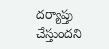దర్యాప్తు చేస్తుందని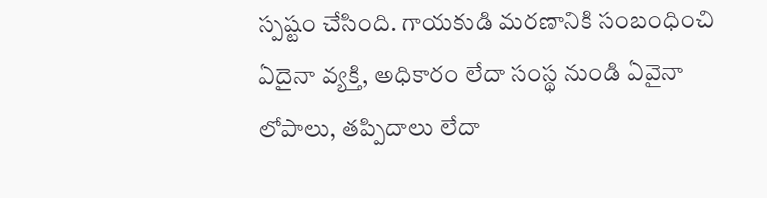స్ప‌ష్టం చేసింది. గాయకుడి మరణానికి సంబంధించి ఏదైనా వ్యక్తి, అధికారం లేదా సంస్థ నుండి ఏవైనా లోపాలు, తప్పిదాలు లేదా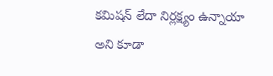కమిషన్ లేదా నిర్లక్ష్యం ఉన్నాయా అని కూడా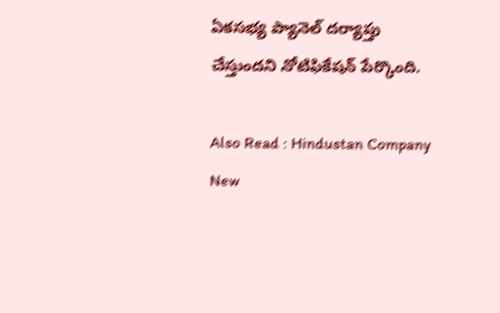ఏకసభ్య ప్యానెల్ దర్యాప్తు చేస్తుందని నోటిఫికేషన్ పేర్కొంది.

Also Read : Hindustan Company New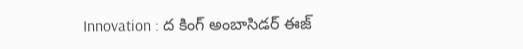Innovation : ద కింగ్ అంబాసిడ‌ర్ ఈజ్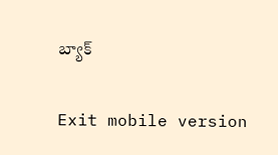బ్యాక్

Exit mobile version